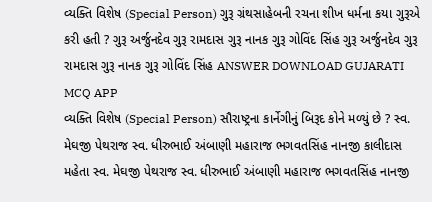વ્યક્તિ વિશેષ (Special Person) ગુરૂ ગ્રંથસાહેબની રચના શીખ ધર્મના કયા ગુરૂએ કરી હતી ? ગુરૂ અર્જુનદેવ ગુરૂ રામદાસ ગુરૂ નાનક ગુરૂ ગોવિંદ સિંહ ગુરૂ અર્જુનદેવ ગુરૂ રામદાસ ગુરૂ નાનક ગુરૂ ગોવિંદ સિંહ ANSWER DOWNLOAD GUJARATI MCQ APP
વ્યક્તિ વિશેષ (Special Person) સૌરાષ્ટ્રના કાર્નેગીનું બિરૂદ કોને મળ્યું છે ? સ્વ. મેઘજી પેથરાજ સ્વ. ધીરુભાઈ અંબાણી મહારાજ ભગવતસિંહ નાનજી કાલીદાસ મહેતા સ્વ. મેઘજી પેથરાજ સ્વ. ધીરુભાઈ અંબાણી મહારાજ ભગવતસિંહ નાનજી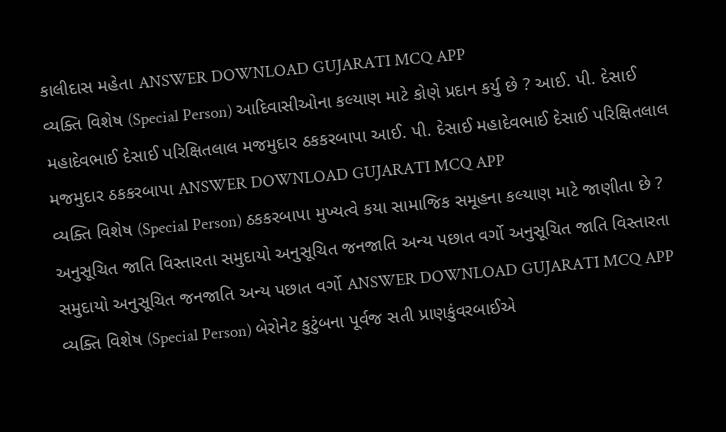કાલીદાસ મહેતા ANSWER DOWNLOAD GUJARATI MCQ APP
વ્યક્તિ વિશેષ (Special Person) આદિવાસીઓના કલ્યાણ માટે કોણે પ્રદાન કર્યુ છે ? આઈ. પી. દેસાઈ મહાદેવભાઈ દેસાઈ પરિક્ષિતલાલ મજમુદાર ઠકકરબાપા આઈ. પી. દેસાઈ મહાદેવભાઈ દેસાઈ પરિક્ષિતલાલ મજમુદાર ઠકકરબાપા ANSWER DOWNLOAD GUJARATI MCQ APP
વ્યક્તિ વિશેષ (Special Person) ઠકકરબાપા મુખ્યત્વે કયા સામાજિક સમૂહના કલ્યાણ માટે જાણીતા છે ? અનુસૂચિત જાતિ વિસ્તારતા સમુદાયો અનુસૂચિત જનજાતિ અન્ય પછાત વર્ગો અનુસૂચિત જાતિ વિસ્તારતા સમુદાયો અનુસૂચિત જનજાતિ અન્ય પછાત વર્ગો ANSWER DOWNLOAD GUJARATI MCQ APP
વ્યક્તિ વિશેષ (Special Person) બેરોનેટ કુટુંબના પૂર્વજ સતી પ્રાણકુંવરબાઈએ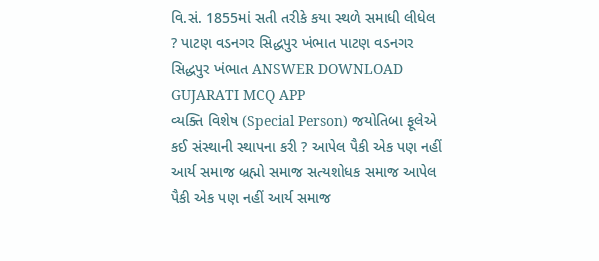વિ.સં. 1855માં સતી તરીકે કયા સ્થળે સમાધી લીધેલ ? પાટણ વડનગર સિદ્ધપુર ખંભાત પાટણ વડનગર સિદ્ધપુર ખંભાત ANSWER DOWNLOAD GUJARATI MCQ APP
વ્યક્તિ વિશેષ (Special Person) જયોતિબા ફૂલેએ કઈ સંસ્થાની સ્થાપના કરી ? આપેલ પૈકી એક પણ નહીં આર્ય સમાજ બ્રહ્મો સમાજ સત્યશોધક સમાજ આપેલ પૈકી એક પણ નહીં આર્ય સમાજ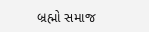બ્રહ્મો સમાજ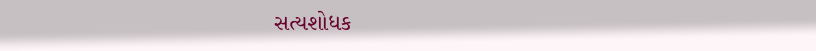સત્યશોધક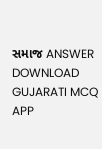સમાજ ANSWER DOWNLOAD GUJARATI MCQ APP